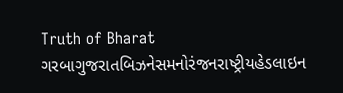Truth of Bharat
ગરબાગુજરાતબિઝનેસમનોરંજનરાષ્ટ્રીયહેડલાઇન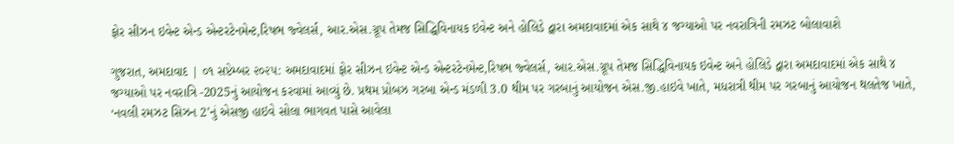ફોર સીઝન ઇવેન્ટ એન્ડ એન્ટરટેનમેન્ટ,રિષભ જ્વેલર્સ, આર.એસ.ગ્રૂપ તેમજ સિદ્ધિવિનાયક ઇવેન્ટ અને હોલિડે દ્વારા અમદાવાદમાં એક સાથે ૪ જગ્યાઓ પર નવરાત્રિની રમઝટ બોલાવાશે

ગુજરાત, અમદાવાદ | ૦૧ સપ્ટેમ્બર ૨૦૨૫: અમદાવાદમાં ફોર સીઝન ઇવેન્ટ એન્ડ એન્ટરટેનમેન્ટ,રિષભ જ્વેલર્સ, આર.એસ.ગ્રૂપ તેમજ સિદ્ધિવિનાયક ઇવેન્ટ અને હોલિડે દ્વારા અમદાવાદમાં એક સાથે ૪ જગ્યાઓ પર નવરાત્રિ -2025નું આયોજન કરવામાં આવ્યું છે. પ્રથમ પ્રોબઝ ગરબા એન્ડ મંડળી 3.0 થીમ પર ગરબાનું આયોજન એસ.જી.હાઇવે ખાતે, મધરાત્રી થીમ પર ગરબાનું આયોજન થલતેજ ખાતે, ‘નવલી રમઝટ સિઝન 2’નું એસજી હાઇવે સોલા ભાગવત પાસે આવેલા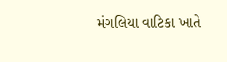મંગલિયા વાટિકા ખાતે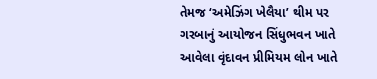તેમજ ‘અમેઝિંગ ખેલૈયા’ થીમ પર ગરબાનું આયોજન સિંધુભવન ખાતે આવેલા વૃંદાવન પ્રીમિયમ લોન ખાતે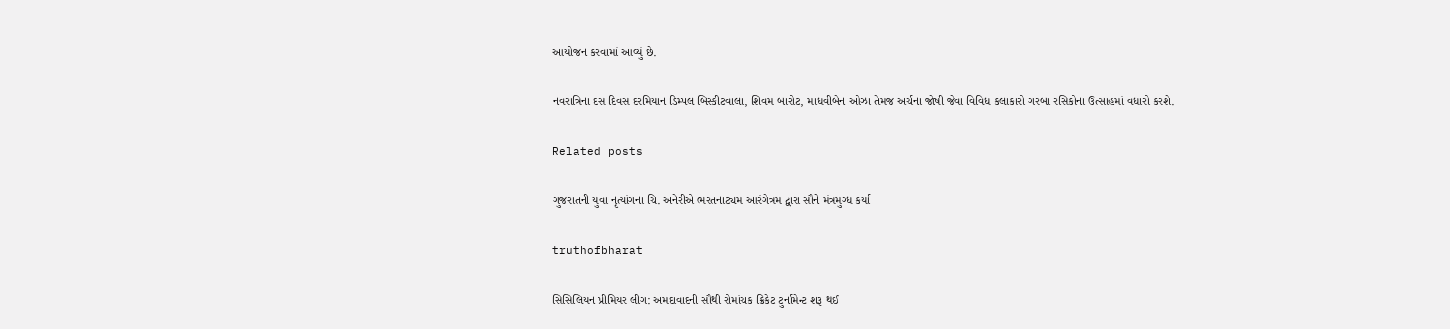આયોજન કરવામાં આવ્યું છે.

નવરાત્રિના દસ દિવસ દરમિયાન ડિમ્પલ બિસ્કીટવાલા, શિવમ બારોટ, માધવીબેન ઓઝા તેમજ અર્ચના જોષી જેવા વિવિધ કલાકારો ગરબા રસિકોના ઉત્સાહમાં વધારો કરશે.

Related posts

ગુજરાતની યુવા નૃત્યાંગના ચિ. અનેરીએ ભરતનાટ્યમ આરંગેત્રમ દ્વારા સૌને મંત્રમુગ્ધ કર્યા

truthofbharat

સિસિલિયન પ્રીમિયર લીગ: અમદાવાદની સૌથી રોમાંચક ક્રિકેટ ટુર્નામેન્ટ શરૂ થઈ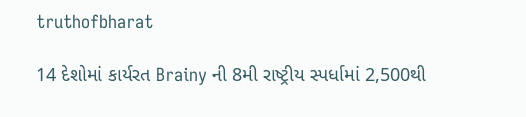truthofbharat

14 દેશોમાં કાર્યરત Brainy ની 8મી રાષ્ટ્રીય સ્પર્ધામાં 2,500થી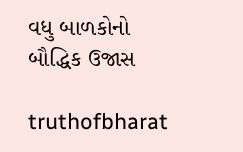વધુ બાળકોનો બૌદ્ધિક ઉજાસ

truthofbharat